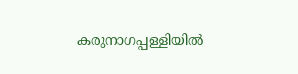കരുനാഗപ്പള്ളിയിൽ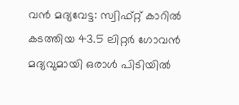വൻ മദ്യവേട്ട: സ്വിഫ്റ്റ് കാറിൽ കടത്തിയ 43.5 ലിറ്റർ ഗോവൻ മദ്യവുമായി ഒരാൾ പിടിയിൽ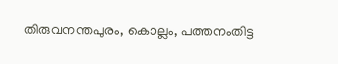തിരുവനന്തപുരം, കൊല്ലം, പത്തനംതിട്ട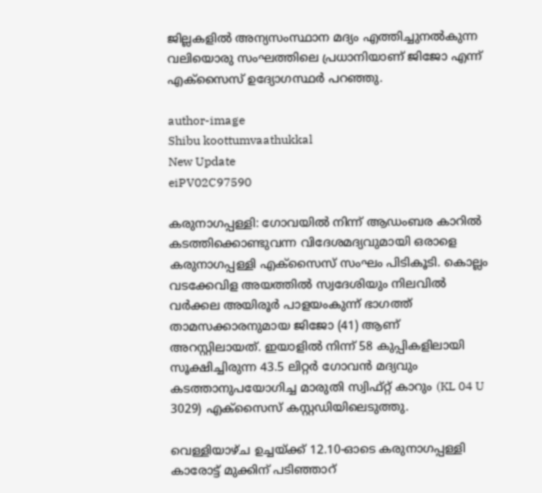ജില്ലകളിൽ അന്യസംസ്ഥാന മദ്യം എത്തിച്ചുനൽകുന്ന വലിയൊരു സംഘത്തിലെ പ്രധാനിയാണ് ജിജോ എന്ന് എക്സൈസ് ഉദ്യോഗസ്ഥർ പറഞ്ഞു.

author-image
Shibu koottumvaathukkal
New Update
eiPV02C97590

കരുനാഗപ്പള്ളി: ഗോവയിൽ നിന്ന് ആഡംബര കാറിൽ കടത്തിക്കൊണ്ടുവന്ന വിദേശമദ്യവുമായി ഒരാളെ കരുനാഗപ്പള്ളി എക്സൈസ് സംഘം പിടികൂടി. കൊല്ലം വടക്കേവിള അയത്തിൽ സ്വദേശിയും നിലവിൽ വർക്കല അയിരൂർ പാളയംകുന്ന് ഭാഗത്ത് താമസക്കാരനുമായ ജിജോ (41) ആണ് അറസ്റ്റിലായത്. ഇയാളിൽ നിന്ന് 58 കുപ്പികളിലായി സൂക്ഷിച്ചിരുന്ന 43.5 ലിറ്റർ ഗോവൻ മദ്യവും കടത്താനുപയോഗിച്ച മാരുതി സ്വിഫ്റ്റ് കാറും (KL 04 U 3029) എക്സൈസ് കസ്റ്റഡിയിലെടുത്തു.

വെള്ളിയാഴ്ച ഉച്ചയ്ക്ക് 12.10-ഓടെ കരുനാഗപ്പള്ളി കാരോട്ട് മുക്കിന് പടിഞ്ഞാറ്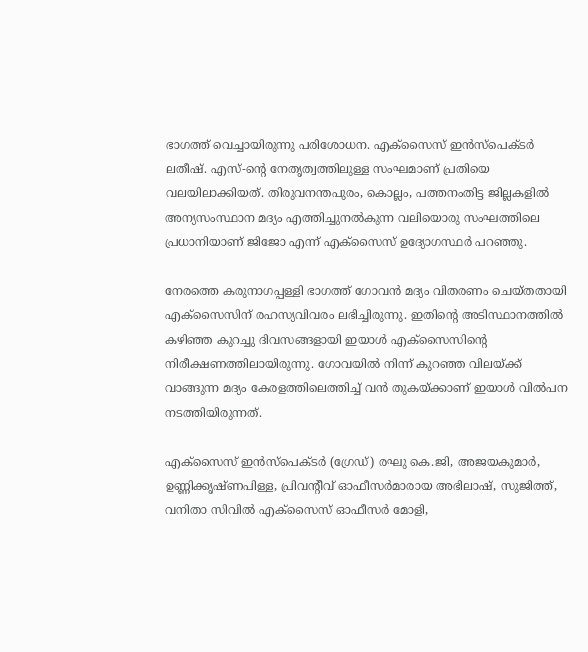ഭാഗത്ത് വെച്ചായിരുന്നു പരിശോധന. എക്സൈസ് ഇൻസ്പെക്ടർ ലതീഷ്. എസ്-ന്റെ നേതൃത്വത്തിലുള്ള സംഘമാണ് പ്രതിയെ വലയിലാക്കിയത്. തിരുവനന്തപുരം, കൊല്ലം, പത്തനംതിട്ട ജില്ലകളിൽ അന്യസംസ്ഥാന മദ്യം എത്തിച്ചുനൽകുന്ന വലിയൊരു സംഘത്തിലെ പ്രധാനിയാണ് ജിജോ എന്ന് എക്സൈസ് ഉദ്യോഗസ്ഥർ പറഞ്ഞു.

നേരത്തെ കരുനാഗപ്പള്ളി ഭാഗത്ത് ഗോവൻ മദ്യം വിതരണം ചെയ്തതായി എക്സൈസിന് രഹസ്യവിവരം ലഭിച്ചിരുന്നു. ഇതിന്റെ അടിസ്ഥാനത്തിൽ കഴിഞ്ഞ കുറച്ചു ദിവസങ്ങളായി ഇയാൾ എക്സൈസിന്റെ നിരീക്ഷണത്തിലായിരുന്നു. ഗോവയിൽ നിന്ന് കുറഞ്ഞ വിലയ്ക്ക് വാങ്ങുന്ന മദ്യം കേരളത്തിലെത്തിച്ച് വൻ തുകയ്ക്കാണ് ഇയാൾ വിൽപന നടത്തിയിരുന്നത്.

എക്സൈസ് ഇൻസ്പെക്ടർ (ഗ്രേഡ്) രഘു കെ.ജി, അജയകുമാർ, ഉണ്ണിക്കൃഷ്ണപിള്ള, പ്രിവന്റീവ് ഓഫീസർമാരായ അഭിലാഷ്, സുജിത്ത്, വനിതാ സിവിൽ എക്സൈസ് ഓഫീസർ മോളി,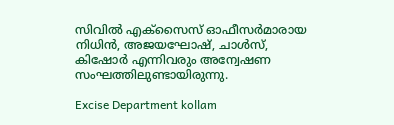സിവിൽ എക്സൈസ് ഓഫീസർമാരായ നിധിൻ, അജയഘോഷ്, ചാൾസ്, കിഷോർ എന്നിവരും അന്വേഷണ സംഘത്തിലുണ്ടായിരുന്നു.

Excise Department kollam